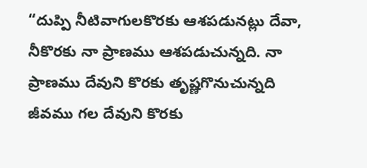“దుప్పి నీటివాగులకొరకు ఆశపడునట్లు దేవా, నీకొరకు నా ప్రాణము ఆశపడుచున్నది. నా ప్రాణము దేవుని కొరకు తృష్ణగొనుచున్నది జీవము గల దేవుని కొరకు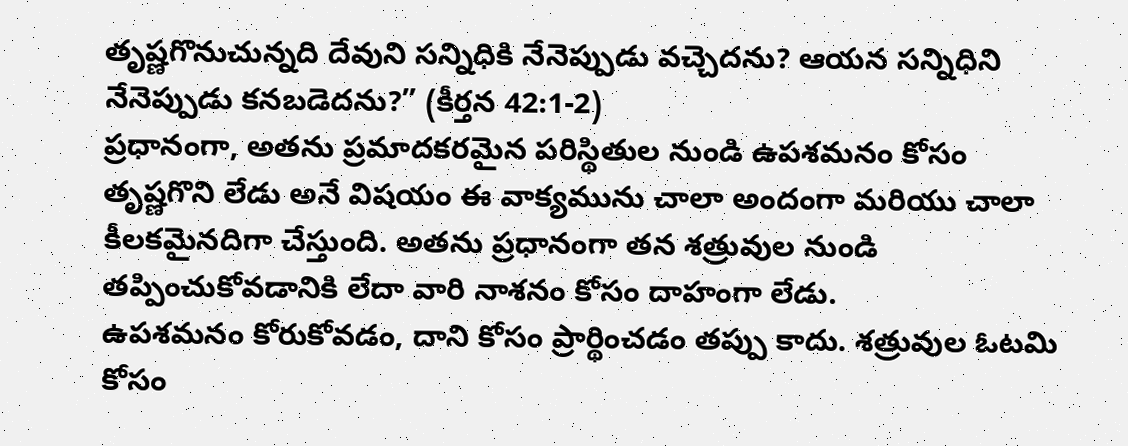తృష్ణగొనుచున్నది దేవుని సన్నిధికి నేనెప్పుడు వచ్చెదను? ఆయన సన్నిధిని నేనెప్పుడు కనబడెదను?” (కీర్తన 42:1-2)
ప్రధానంగా, అతను ప్రమాదకరమైన పరిస్థితుల నుండి ఉపశమనం కోసం తృష్ణగొని లేడు అనే విషయం ఈ వాక్యమును చాలా అందంగా మరియు చాలా కీలకమైనదిగా చేస్తుంది. అతను ప్రధానంగా తన శత్రువుల నుండి తప్పించుకోవడానికి లేదా వారి నాశనం కోసం దాహంగా లేడు.
ఉపశమనం కోరుకోవడం, దాని కోసం ప్రార్థించడం తప్పు కాదు. శత్రువుల ఓటమి కోసం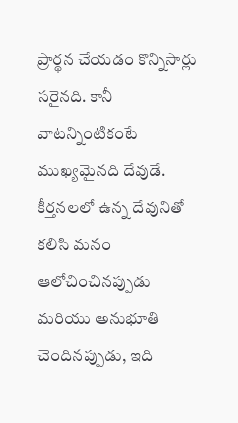ప్రార్థన చేయడం కొన్నిసార్లు సరైనది. కానీ వాటన్నింటికంటే ముఖ్యమైనది దేవుడే.
కీర్తనలలో ఉన్న దేవునితో కలిసి మనం ఆలోచించినప్పుడు మరియు అనుభూతి చెందినప్పుడు, ఇది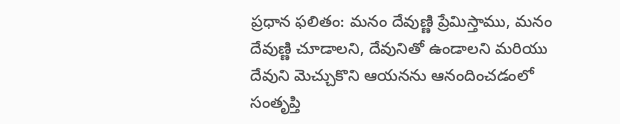ప్రధాన ఫలితం: మనం దేవుణ్ణి ప్రేమిస్తాము, మనం దేవుణ్ణి చూడాలని, దేవునితో ఉండాలని మరియు దేవుని మెచ్చుకొని ఆయనను ఆనందించడంలో సంతృప్తి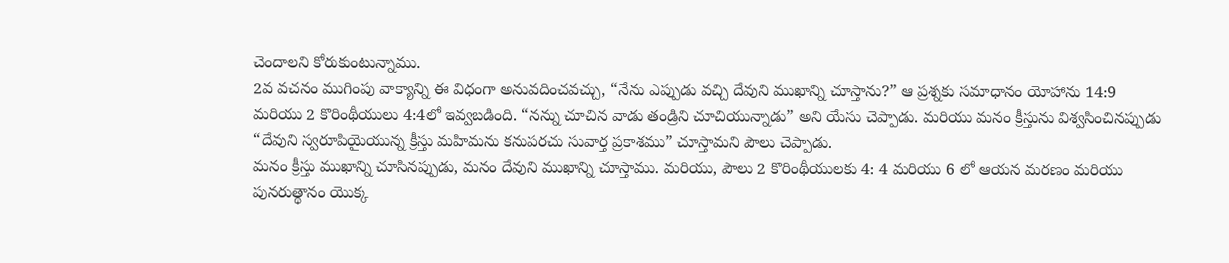చెందాలని కోరుకుంటున్నాము.
2వ వచనం ముగింపు వాక్యాన్ని ఈ విధంగా అనువదించవచ్చు, “నేను ఎప్పుడు వచ్చి దేవుని ముఖాన్ని చూస్తాను?” ఆ ప్రశ్నకు సమాధానం యోహాను 14:9 మరియు 2 కొరింథీయులు 4:4లో ఇవ్వబడింది. “నన్ను చూచిన వాడు తండ్రిని చూచియున్నాడు” అని యేసు చెప్పాడు. మరియు మనం క్రీస్తును విశ్వసించినప్పుడు “దేవుని స్వరూపియైయున్న క్రీస్తు మహిమను కనుపరచు సువార్త ప్రకాశము” చూస్తామని పౌలు చెప్పాడు.
మనం క్రీస్తు ముఖాన్ని చూసినప్పుడు, మనం దేవుని ముఖాన్ని చూస్తాము. మరియు, పౌలు 2 కొరింథీయులకు 4: 4 మరియు 6 లో ఆయన మరణం మరియు పునరుత్థానం యొక్క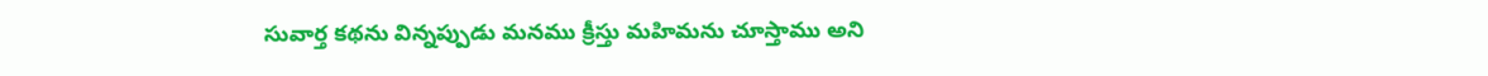సువార్త కథను విన్నప్పుడు మనము క్రీస్తు మహిమను చూస్తాము అని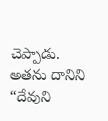చెప్పాడు. అతను దానిని “దేవుని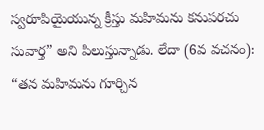స్వరూపియైయున్న క్రీస్తు మహిమను కనుపరచు సువార్త” అని పిలుస్తున్నాడు. లేదా (6వ వచనం): “తన మహిమను గూర్చిన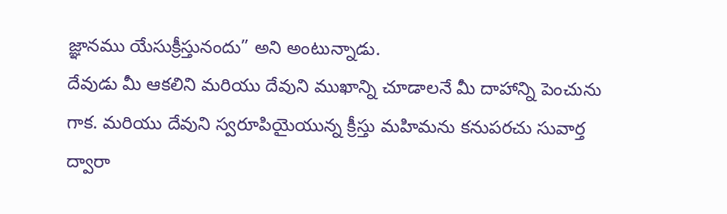జ్ఞానము యేసుక్రీస్తునందు” అని అంటున్నాడు.
దేవుడు మీ ఆకలిని మరియు దేవుని ముఖాన్ని చూడాలనే మీ దాహాన్ని పెంచును గాక. మరియు దేవుని స్వరూపియైయున్న క్రీస్తు మహిమను కనుపరచు సువార్త ద్వారా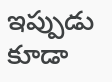ఇప్పుడు కూడా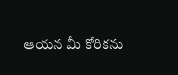ఆయన మీ కోరికను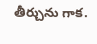తీర్చును గాక.